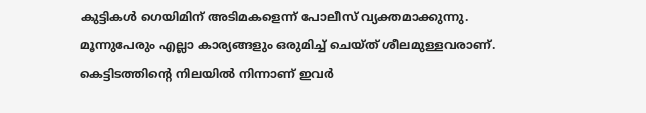കുട്ടികൾ ഗെയിമിന് അടിമകളെന്ന് പോലീസ് വ്യക്തമാക്കുന്നു. മൂന്നുപേരും എല്ലാ കാര്യങ്ങളും ഒരുമിച്ച് ചെയ്ത് ശീലമുള്ളവരാണ്. കെട്ടിടത്തിന്റെ നിലയിൽ നിന്നാണ് ഇവർ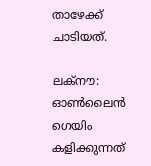താഴേക്ക് ചാടിയത്.

ലക്നൗ: ഓൺലൈൻ ഗെയിം കളിക്കുന്നത്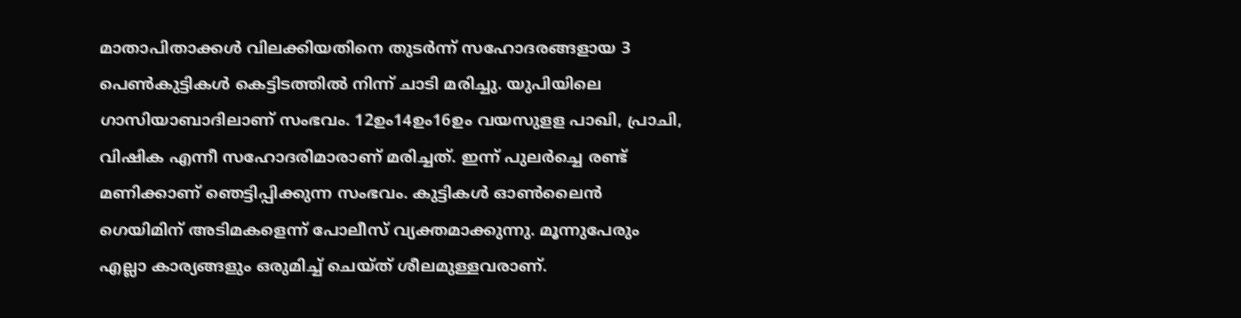മാതാപിതാക്കൾ വിലക്കിയതിനെ തുടർന്ന് സഹോദരങ്ങളായ 3 പെണ്‍കുട്ടികൾ കെട്ടിടത്തിൽ നിന്ന് ചാടി മരിച്ചു. യുപിയിലെ ഗാസിയാബാദിലാണ് സംഭവം. 12ഉം14ഉം16ഉം വയസുളള പാഖി, പ്രാചി, വിഷിക എന്നീ സഹോദരിമാരാണ് മരിച്ചത്. ഇന്ന് പുലർച്ചെ രണ്ട് മണിക്കാണ് ഞെട്ടിപ്പിക്കുന്ന സംഭവം. കുട്ടികൾ ഓണ്‍ലൈൻ ഗെയിമിന് അടിമകളെന്ന് പോലീസ് വ്യക്തമാക്കുന്നു. മൂന്നുപേരും എല്ലാ കാര്യങ്ങളും ഒരുമിച്ച് ചെയ്ത് ശീലമുള്ളവരാണ്.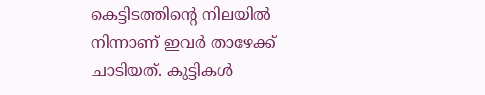കെട്ടിടത്തിന്റെ നിലയിൽ നിന്നാണ് ഇവർ താഴേക്ക് ചാടിയത്. കുട്ടികൾ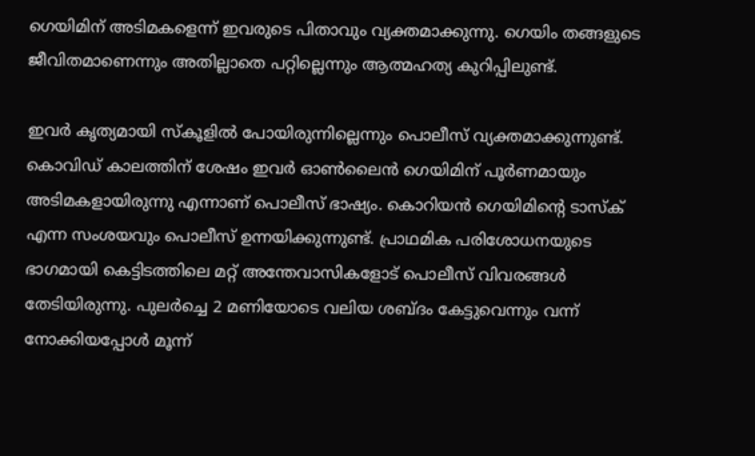ഗെയിമിന് അടിമകളെന്ന് ഇവരുടെ പിതാവും വ്യക്തമാക്കുന്നു. ഗെയിം തങ്ങളുടെ ജീവിതമാണെന്നും അതില്ലാതെ പറ്റില്ലെന്നും ആത്മഹത്യ കുറിപ്പിലുണ്ട്.

ഇവര്‍ കൃത്യമായി സ്കൂളിൽ പോയിരുന്നില്ലെന്നും പൊലീസ് വ്യക്തമാക്കുന്നുണ്ട്. കൊവിഡ് കാലത്തിന് ശേഷം ഇവര്‍ ഓണ്‍ലൈൻ ഗെയിമിന് പൂര്‍ണമായും അടിമകളായിരുന്നു എന്നാണ് പൊലീസ് ഭാഷ്യം. കൊറിയൻ ഗെയിമിന്‍റെ ടാസ്ക് എന്ന സംശയവും പൊലീസ് ഉന്നയിക്കുന്നുണ്ട്. പ്രാഥമിക പരിശോധനയുടെ ഭാഗമായി കെട്ടിടത്തിലെ മറ്റ് അന്തേവാസികളോട് പൊലീസ് വിവരങ്ങള്‍ തേടിയിരുന്നു. പുലര്‍ച്ചെ 2 മണിയോടെ വലിയ ശബ്ദം കേട്ടുവെന്നും വന്ന് നോക്കിയപ്പോള്‍ മൂന്ന്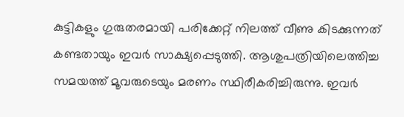കുട്ടികളും ഗുരുതരമായി പരിക്കേറ്റ് നിലത്ത് വീണു കിടക്കുന്നത് കണ്ടതായും ഇവര്‍ സാക്ഷ്യപ്പെടുത്തി. ആശുപത്രിയിലെത്തിച്ച സമയത്ത് മൂവരുടെയും മരണം സ്ഥിരീകരിച്ചിരുന്നു. ഇവര്‍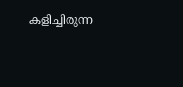കളിച്ചിരുന്ന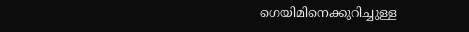ഗെയിമിനെക്കുറിച്ചുള്ള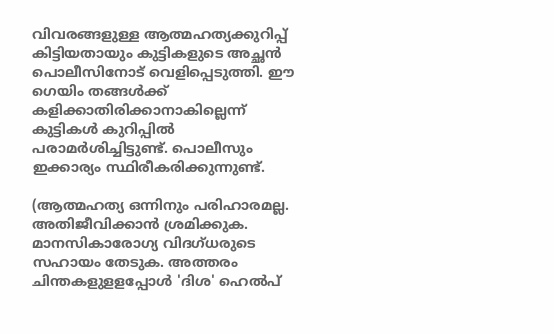വിവരങ്ങളുള്ള ആത്മഹത്യക്കുറിപ്പ് കിട്ടിയതായും കുട്ടികളുടെ അച്ഛൻ പൊലീസിനോട് വെളിപ്പെടുത്തി. ഈ ഗെയിം തങ്ങള്‍ക്ക് കളിക്കാതിരിക്കാനാകില്ലെന്ന് കുട്ടികള്‍ കുറിപ്പിൽ പരാമര്‍ശിച്ചിട്ടുണ്ട്. പൊലീസും ഇക്കാര്യം സ്ഥിരീകരിക്കുന്നുണ്ട്.

(ആത്മഹത്യ ഒന്നിനും പരിഹാരമല്ല. അതിജീവിക്കാൻ ശ്രമിക്കുക. മാനസികാരോഗ്യ വിദഗ്ധരുടെ സഹായം തേടുക. അത്തരം ചിന്തകളുളളപ്പോൾ 'ദിശ' ഹെൽപ്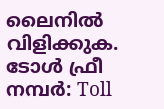ലൈനിൽ വിളിക്കുക. ടോൾ ഫ്രീ നമ്പർ: Toll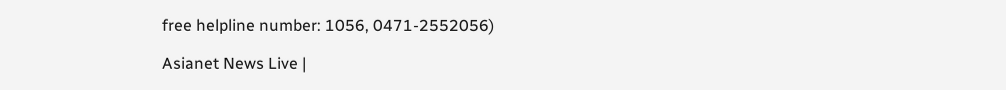free helpline number: 1056, 0471-2552056)

Asianet News Live |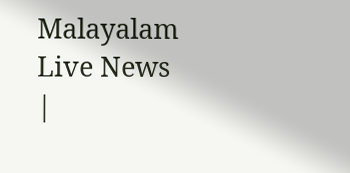Malayalam Live News |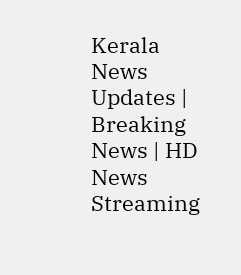Kerala News Updates | Breaking News | HD News Streaming